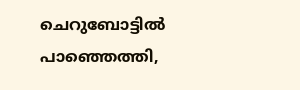ചെറുബോട്ടിൽ പാഞ്ഞെത്തി,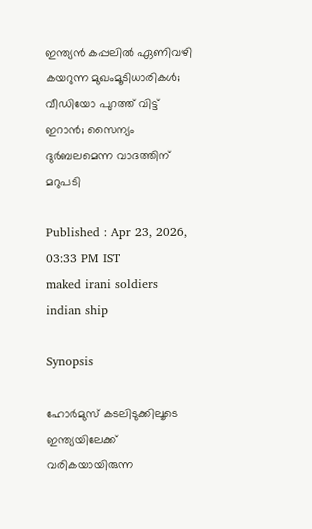ഇന്ത്യൻ കപ്പലിൽ ഏണിവഴി കയറുന്ന മുഖംമൂടിധാരികൾ; വീഡിയോ പുറത്ത് വിട്ട് ഇറാൻ; സൈന്യം ദുർബലമെന്ന വാദത്തിന് മറുപടി

Published : Apr 23, 2026, 03:33 PM IST
maked irani soldiers indian ship

Synopsis

ഹോർമുസ് കടലിടുക്കിലൂടെ ഇന്ത്യയിലേക്ക് വരികയായിരുന്ന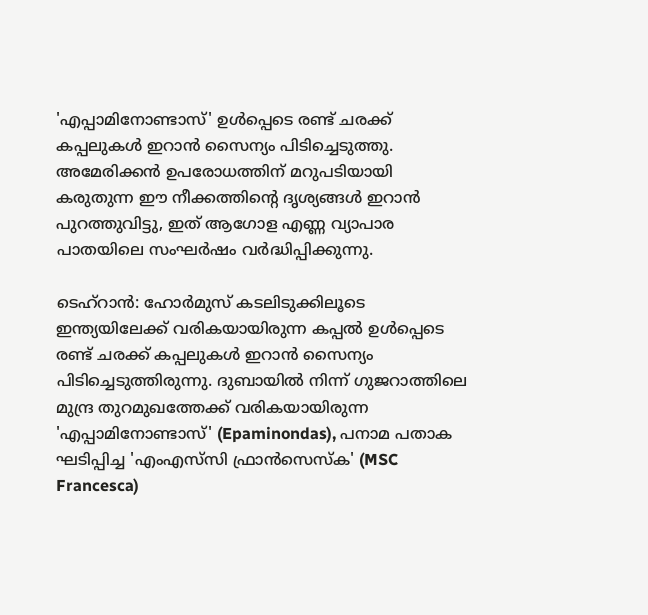'എപ്പാമിനോണ്ടാസ്' ഉൾപ്പെടെ രണ്ട് ചരക്ക് കപ്പലുകൾ ഇറാൻ സൈന്യം പിടിച്ചെടുത്തു. അമേരിക്കൻ ഉപരോധത്തിന് മറുപടിയായി കരുതുന്ന ഈ നീക്കത്തിന്‍റെ ദൃശ്യങ്ങൾ ഇറാൻ പുറത്തുവിട്ടു, ഇത് ആഗോള എണ്ണ വ്യാപാര പാതയിലെ സംഘർഷം വർദ്ധിപ്പിക്കുന്നു.

ടെഹ്റാൻ: ഹോർമുസ് കടലിടുക്കിലൂടെ ഇന്ത്യയിലേക്ക് വരികയായിരുന്ന കപ്പൽ ഉൾപ്പെടെ രണ്ട് ചരക്ക് കപ്പലുകൾ ഇറാൻ സൈന്യം പിടിച്ചെടുത്തിരുന്നു. ദുബായിൽ നിന്ന് ഗുജറാത്തിലെ മുന്ദ്ര തുറമുഖത്തേക്ക് വരികയായിരുന്ന 'എപ്പാമിനോണ്ടാസ്' (Epaminondas), പനാമ പതാക ഘടിപ്പിച്ച 'എംഎസ്‌സി ഫ്രാൻസെസ്ക' (MSC Francesca)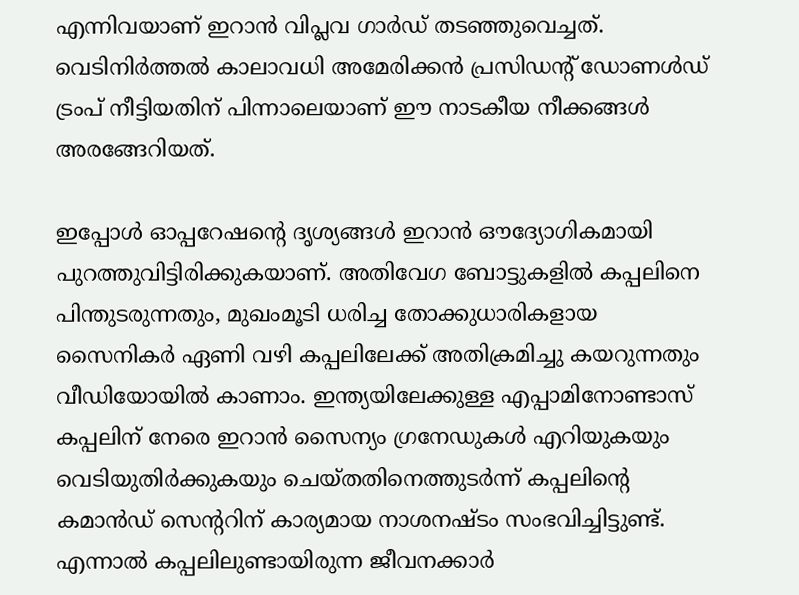എന്നിവയാണ് ഇറാൻ വിപ്ലവ ഗാർഡ് തടഞ്ഞുവെച്ചത്. വെടിനിർത്തൽ കാലാവധി അമേരിക്കൻ പ്രസിഡന്‍റ് ഡോണൾഡ് ട്രംപ് നീട്ടിയതിന് പിന്നാലെയാണ് ഈ നാടകീയ നീക്കങ്ങൾ അരങ്ങേറിയത്.

ഇപ്പോൾ ഓപ്പറേഷന്‍റെ ദൃശ്യങ്ങൾ ഇറാൻ ഔദ്യോഗികമായി പുറത്തുവിട്ടിരിക്കുകയാണ്. അതിവേഗ ബോട്ടുകളിൽ കപ്പലിനെ പിന്തുടരുന്നതും, മുഖംമൂടി ധരിച്ച തോക്കുധാരികളായ സൈനികർ ഏണി വഴി കപ്പലിലേക്ക് അതിക്രമിച്ചു കയറുന്നതും വീഡിയോയിൽ കാണാം. ഇന്ത്യയിലേക്കുള്ള എപ്പാമിനോണ്ടാസ് കപ്പലിന് നേരെ ഇറാൻ സൈന്യം ഗ്രനേഡുകൾ എറിയുകയും വെടിയുതിർക്കുകയും ചെയ്തതിനെത്തുടർന്ന് കപ്പലിന്‍റെ കമാൻഡ് സെന്‍ററിന് കാര്യമായ നാശനഷ്ടം സംഭവിച്ചിട്ടുണ്ട്. എന്നാൽ കപ്പലിലുണ്ടായിരുന്ന ജീവനക്കാർ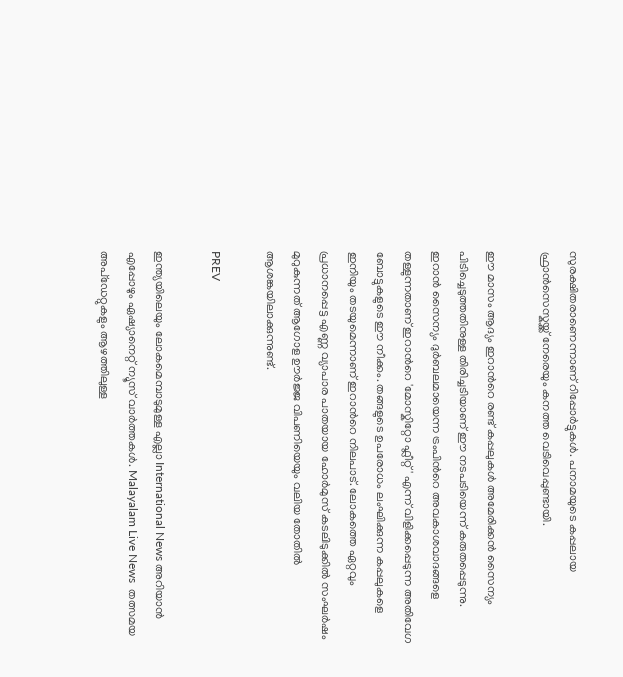സുരക്ഷിതരാണെന്നാണ് റിപ്പോർട്ടുകൾ. പനാമയുടെ കപ്പലായ ഫ്രാൻസെസ്കയ്ക്ക് നേരെയും കനത്ത വെടിവെപ്പുണ്ടായി.

ഈ മാസം ആദ്യം ഇറാന്‍റെ രണ്ട് കപ്പലുകൾ അമേരിക്കൻ സൈന്യം പിടിച്ചെടുത്തതിനുള്ള തിരിച്ചടിയാണ് ഈ നടപടിയെന്ന് കരുതപ്പെടുന്നു. ഇറാൻ സൈന്യം ദുർബലമായെന്ന ട്രംപിന്‍റെ അവകാശവാദങ്ങളെ തള്ളുന്നതാണ് ഇറാന്‍റെ 'മോസ്കിറ്റോ ഫ്ലീറ്റ്' എന്ന് വിളിക്കപ്പെടുന്ന അതിവേഗ ബോട്ടുകളുടെ ഈ നീക്കം. തങ്ങളുടെ ഉപരോധം ലംഘിക്കുന്ന കപ്പലുകളെ ഇനിയും തടയുമെന്നാണ് ഇറാന്‍റെ നിലപാട്. ലോകത്തെ ഏറ്റവും പ്രധാനപ്പെട്ട എണ്ണ വ്യാപാര പാതയായ ഹോർമുസ് കടലിടുക്കിൽ സംഘർഷം മുറുകുന്നത് ആഗോള ഊർജ്ജ വിപണിയെയും വലിയ തോതിൽ ആശങ്കയിലാക്കുന്നുണ്ട്.

PREV

ഇന്ത്യയിലെയും ലോകമെമ്പാടുമുള്ള എല്ലാ International News അറിയാൻ എപ്പോഴും ഏഷ്യാനെറ്റ് ന്യൂസ് വാർത്തകൾ. Malayalam Live News  തത്സമയ അപ്‌ഡേറ്റുകളും ആഴത്തിലുള്ള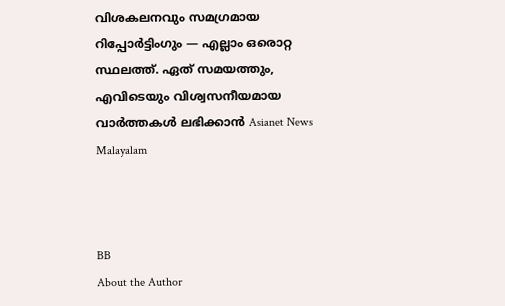വിശകലനവും സമഗ്രമായ റിപ്പോർട്ടിംഗും — എല്ലാം ഒരൊറ്റ സ്ഥലത്ത്. ഏത് സമയത്തും, എവിടെയും വിശ്വസനീയമായ വാർത്തകൾ ലഭിക്കാൻ Asianet News Malayalam



BB
About the Author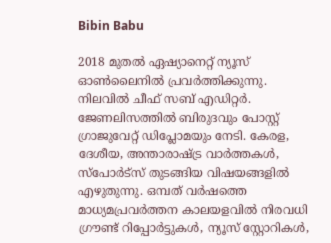Bibin Babu

2018 മുതല്‍ ഏഷ്യാനെറ്റ് ന്യൂസ് ഓണ്‍ലൈനില്‍ പ്രവര്‍ത്തിക്കുന്നു. നിലവില്‍ ചീഫ് സബ് എഡിറ്റർ. ജേണലിസത്തില്‍ ബിരുദവും പോസ്റ്റ് ഗ്രാജുവേറ്റ് ഡിപ്ലോമയും നേടി. കേരള, ദേശീയ, അന്താരാഷ്ട്ര വാര്‍ത്തകള്‍, സ്പോര്‍ട്സ് തുടങ്ങിയ വിഷയങ്ങളില്‍ എഴുതുന്നു. ഒമ്പത് വര്‍ഷത്തെ മാധ്യമപ്രവര്‍ത്തന കാലയളവില്‍ നിരവധി ഗ്രൗണ്ട് റിപ്പോര്‍ട്ടുകള്‍, ന്യൂസ് സ്റ്റോറികള്‍,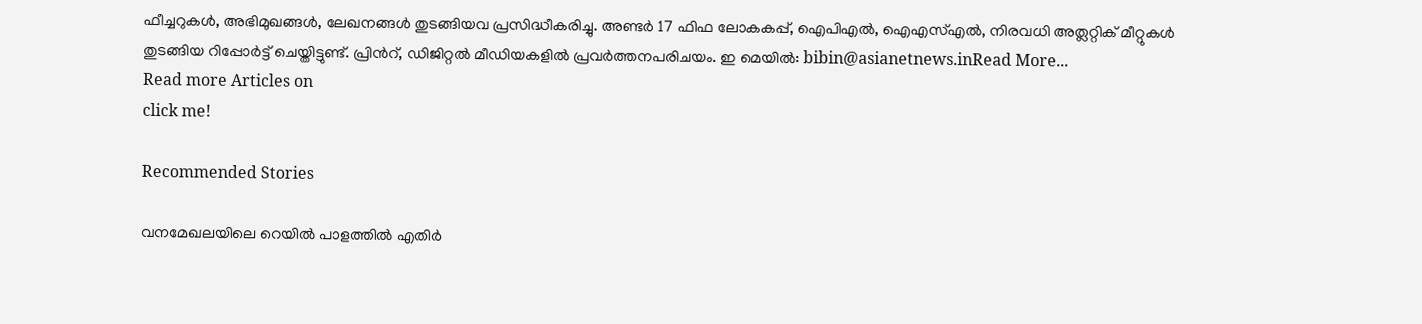ഫീച്ചറുകള്‍, അഭിമുഖങ്ങള്‍, ലേഖനങ്ങള്‍ തുടങ്ങിയവ പ്രസിദ്ധീകരിച്ചു. അണ്ടര്‍ 17 ഫിഫ ലോകകപ്പ്, ഐപിഎൽ, ഐഎസ്എൽ, നിരവധി അത്ലറ്റിക് മീറ്റുകൾ തുടങ്ങിയ റിപ്പോര്‍ട്ട് ചെയ്തിട്ടുണ്ട്. പ്രിന്‍റ്, ഡിജിറ്റല്‍ മീഡിയകളില്‍ പ്രവര്‍ത്തനപരിചയം. ഇ മെയില്‍: bibin@asianetnews.inRead More...
Read more Articles on
click me!

Recommended Stories

വനമേഖലയിലെ റെയിൽ പാളത്തിൽ എതിർ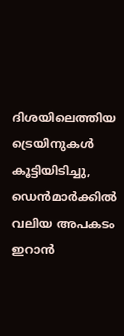ദിശയിലെത്തിയ ട്രെയിനുകൾ കൂട്ടിയിടിച്ചു, ഡെൻമാർക്കിൽ വലിയ അപകടം
ഇറാന്‍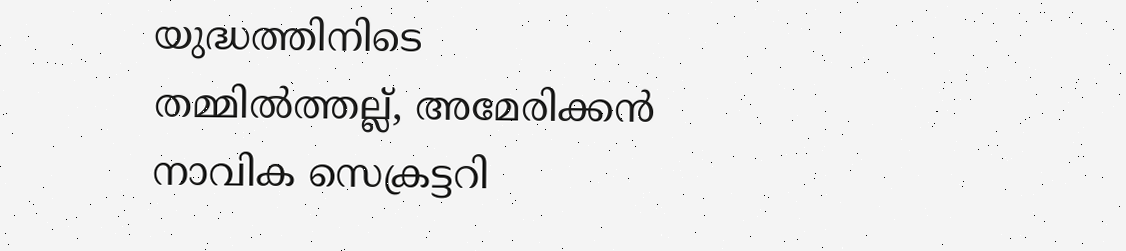യുദ്ധത്തിനിടെ തമ്മില്‍ത്തല്ല്, അമേരിക്കന്‍ നാവിക സെക്രട്ടറി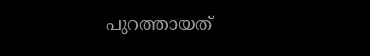പുറത്തായത്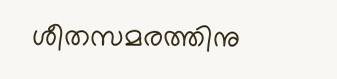ശീതസമരത്തിനു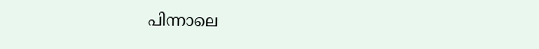പിന്നാലെ